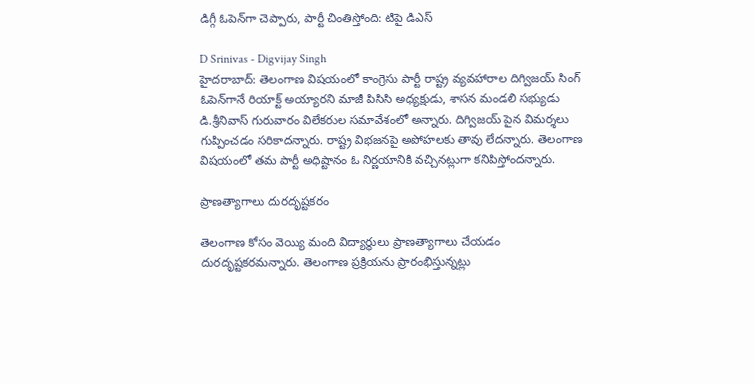డిగ్గీ ఓపెన్‌గా చెప్పారు, పార్టీ చింతిస్తోంది: టిపై డిఎస్

D Srinivas - Digvijay Singh
హైదరాబాద్: తెలంగాణ విషయంలో కాంగ్రెసు పార్టీ రాష్ట్ర వ్యవహారాల దిగ్విజయ్ సింగ్ ఓపెన్‌గానే రియాక్ట్ అయ్యారని మాజీ పిసిసి అధ్యక్షుడు, శాసన మండలి సభ్యుడు డి.శ్రీనివాస్ గురువారం విలేకరుల సమావేశంలో అన్నారు. దిగ్విజయ్ పైన విమర్శలు గుప్పించడం సరికాదన్నారు. రాష్ట్ర విభజనపై అపోహలకు తావు లేదన్నారు. తెలంగాణ విషయంలో తమ పార్టీ అధిష్టానం ఓ నిర్ణయానికి వచ్చినట్లుగా కనిపిస్తోందన్నారు.

ప్రాణత్యాగాలు దురదృష్టకరం

తెలంగాణ కోసం వెయ్యి మంది విద్యార్థులు ప్రాణత్యాగాలు చేయడం దురదృష్టకరమన్నారు. తెలంగాణ ప్రక్రియను ప్రారంభిస్తున్నట్లు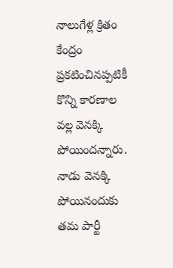నాలుగేళ్ల క్రితం కేంద్రం ప్రకటించినప్పటికీ కొన్ని కారణాల వల్ల వెనక్కి పోయిందన్నారు. నాడు వెనక్కి పోయినందుకు తమ పార్టీ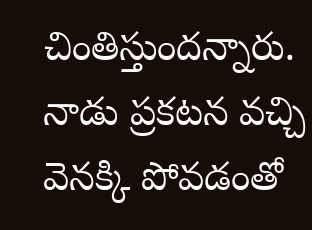చింతిస్తుందన్నారు. నాడు ప్రకటన వచ్చి వెనక్కి పోవడంతో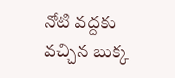నోటి వద్దకు వచ్చిన బుక్క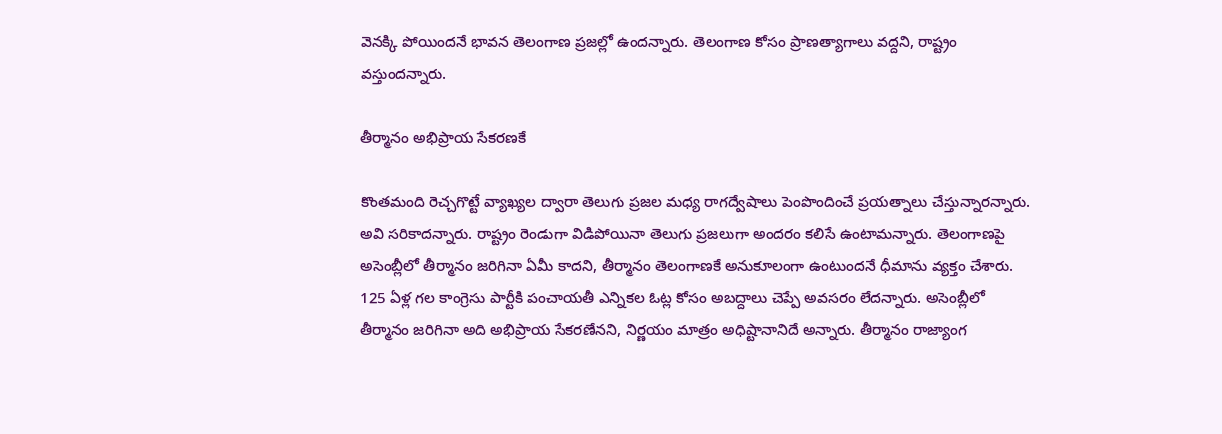వెనక్కి పోయిందనే భావన తెలంగాణ ప్రజల్లో ఉందన్నారు. తెలంగాణ కోసం ప్రాణత్యాగాలు వద్దని, రాష్ట్రం వస్తుందన్నారు.

తీర్మానం అభిప్రాయ సేకరణకే

కొంతమంది రెచ్చగొట్టే వ్యాఖ్యల ద్వారా తెలుగు ప్రజల మధ్య రాగద్వేషాలు పెంపొందించే ప్రయత్నాలు చేస్తున్నారన్నారు. అవి సరికాదన్నారు. రాష్ట్రం రెండుగా విడిపోయినా తెలుగు ప్రజలుగా అందరం కలిసే ఉంటామన్నారు. తెలంగాణపై అసెంబ్లీలో తీర్మానం జరిగినా ఏమీ కాదని, తీర్మానం తెలంగాణకే అనుకూలంగా ఉంటుందనే ధీమాను వ్యక్తం చేశారు. 125 ఏళ్ల గల కాంగ్రెసు పార్టీకి పంచాయతీ ఎన్నికల ఓట్ల కోసం అబద్దాలు చెప్పే అవసరం లేదన్నారు. అసెంబ్లీలో తీర్మానం జరిగినా అది అభిప్రాయ సేకరణేనని, నిర్ణయం మాత్రం అధిష్టానానిదే అన్నారు. తీర్మానం రాజ్యాంగ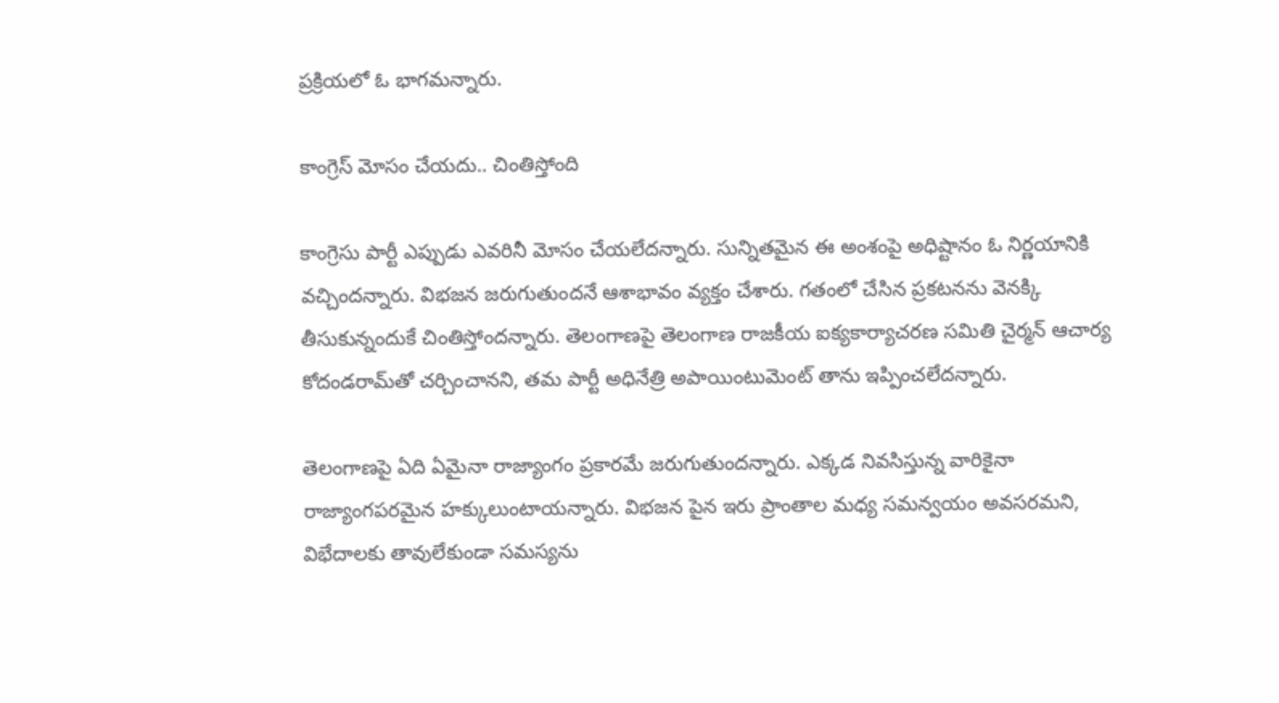ప్రక్రియలో ఓ భాగమన్నారు.

కాంగ్రెస్ మోసం చేయదు.. చింతిస్తోంది

కాంగ్రెసు పార్టీ ఎప్పుడు ఎవరినీ మోసం చేయలేదన్నారు. సున్నితమైన ఈ అంశంపై అధిష్టానం ఓ నిర్ణయానికి వచ్చిందన్నారు. విభజన జరుగుతుందనే ఆశాభావం వ్యక్తం చేశారు. గతంలో చేసిన ప్రకటనను వెనక్కి తీసుకున్నందుకే చింతిస్తోందన్నారు. తెలంగాణపై తెలంగాణ రాజకీయ ఐక్యకార్యాచరణ సమితి చైర్మన్ ఆచార్య కోదండరామ్‌తో చర్చించానని, తమ పార్టీ అధినేత్రి అపాయింటుమెంట్ తాను ఇప్పించలేదన్నారు.

తెలంగాణపై ఏది ఏమైనా రాజ్యాంగం ప్రకారమే జరుగుతుందన్నారు. ఎక్కడ నివసిస్తున్న వారికైనా రాజ్యాంగపరమైన హక్కులుంటాయన్నారు. విభజన పైన ఇరు ప్రాంతాల మధ్య సమన్వయం అవసరమని, విభేదాలకు తావులేకుండా సమస్యను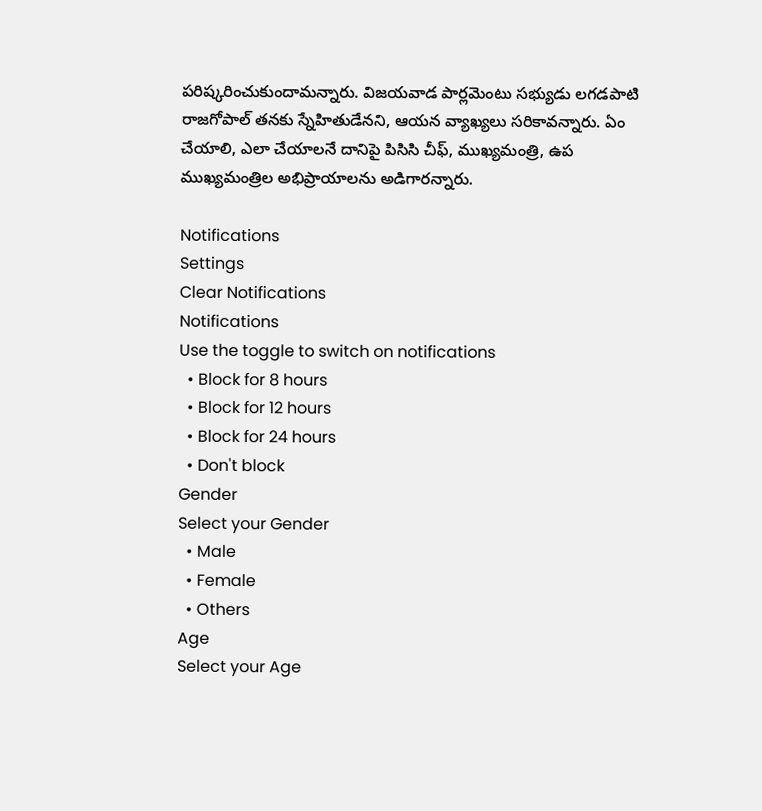పరిష్కరించుకుందామన్నారు. విజయవాడ పార్లమెంటు సభ్యుడు లగడపాటి రాజగోపాల్ తనకు స్నేహితుడేనని, ఆయన వ్యాఖ్యలు సరికావన్నారు. ఏం చేయాలి, ఎలా చేయాలనే దానిపై పిసిసి చీఫ్, ముఖ్యమంత్రి, ఉప ముఖ్యమంత్రిల అభిప్రాయాలను అడిగారన్నారు.

Notifications
Settings
Clear Notifications
Notifications
Use the toggle to switch on notifications
  • Block for 8 hours
  • Block for 12 hours
  • Block for 24 hours
  • Don't block
Gender
Select your Gender
  • Male
  • Female
  • Others
Age
Select your Age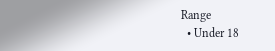Range
  • Under 18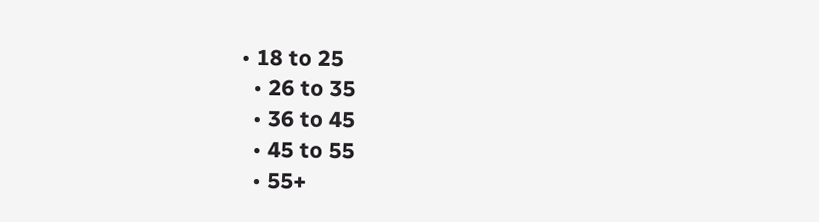• 18 to 25
  • 26 to 35
  • 36 to 45
  • 45 to 55
  • 55+